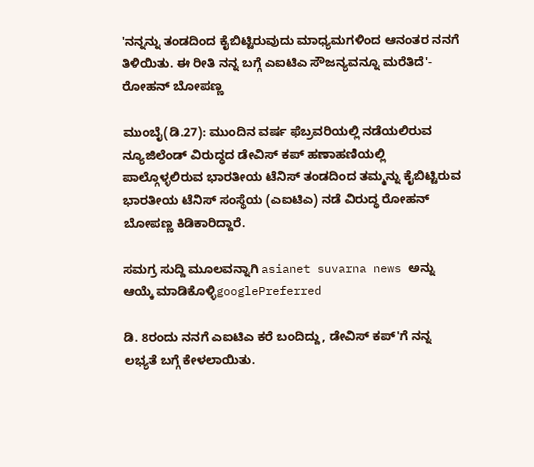'ನನ್ನನ್ನು ತಂಡದಿಂದ ಕೈಬಿಟ್ಟಿರುವುದು ಮಾಧ್ಯಮಗಳಿಂದ ಆನಂತರ ನನಗೆ ತಿಳಿಯಿತು. ಈ ರೀತಿ ನನ್ನ ಬಗ್ಗೆ ಎಐಟಿಎ ಸೌಜನ್ಯವನ್ನೂ ಮರೆತಿದೆ'- ರೋಹನ್ ಬೋಪಣ್ಣ

ಮುಂಬೈ(ಡಿ.27): ಮುಂದಿನ ವರ್ಷ ಫೆಬ್ರವರಿಯಲ್ಲಿ ನಡೆಯಲಿರುವ ನ್ಯೂಜಿಲೆಂಡ್ ವಿರುದ್ಧದ ಡೇವಿಸ್ ಕಪ್ ಹಣಾಹಣಿಯಲ್ಲಿ ಪಾಲ್ಗೊಳ್ಳಲಿರುವ ಭಾರತೀಯ ಟೆನಿಸ್ ತಂಡದಿಂದ ತಮ್ಮನ್ನು ಕೈಬಿಟ್ಟಿರುವ ಭಾರತೀಯ ಟೆನಿಸ್ ಸಂಸ್ಥೆಯ (ಎಐಟಿಎ) ನಡೆ ವಿರುದ್ಧ ರೋಹನ್ ಬೋಪಣ್ಣ ಕಿಡಿಕಾರಿದ್ದಾರೆ.

ಸಮಗ್ರ ಸುದ್ದಿ ಮೂಲವನ್ನಾಗಿ asianet suvarna news ಅನ್ನು ಆಯ್ಕೆ ಮಾಡಿಕೊಳ್ಳಿgooglePreferred

ಡಿ. 8ರಂದು ನನಗೆ ಎಐಟಿಎ ಕರೆ ಬಂದಿದ್ದು, ಡೇವಿಸ್ ಕಪ್‌'ಗೆ ನನ್ನ ಲಭ್ಯತೆ ಬಗ್ಗೆ ಕೇಳಲಾಯಿತು.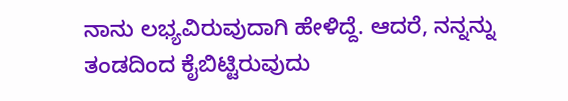ನಾನು ಲಭ್ಯವಿರುವುದಾಗಿ ಹೇಳಿದ್ದೆ. ಆದರೆ, ನನ್ನನ್ನು ತಂಡದಿಂದ ಕೈಬಿಟ್ಟಿರುವುದು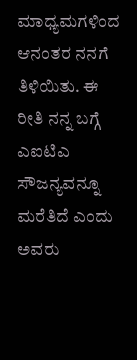ಮಾಧ್ಯಮಗಳಿಂದ ಆನಂತರ ನನಗೆ ತಿಳಿಯಿತು. ಈ ರೀತಿ ನನ್ನ ಬಗ್ಗೆ ಎಐಟಿಎ ಸೌಜನ್ಯವನ್ನೂ ಮರೆತಿದೆ ಎಂದು ಅವರು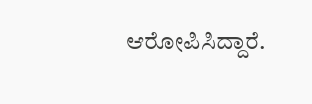ಆರೋಪಿಸಿದ್ದಾರೆ.